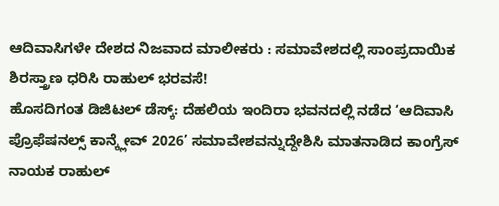ಆದಿವಾಸಿಗಳೇ ದೇಶದ ನಿಜವಾದ ಮಾಲೀಕರು : ಸಮಾವೇಶದಲ್ಲಿ ಸಾಂಪ್ರದಾಯಿಕ ಶಿರಸ್ತ್ರಾಣ ಧರಿಸಿ ರಾಹುಲ್ ಭರವಸೆ!
ಹೊಸದಿಗಂತ ಡಿಜಿಟಲ್ ಡೆಸ್ಕ್: ದೆಹಲಿಯ ಇಂದಿರಾ ಭವನದಲ್ಲಿ ನಡೆದ ‘ಆದಿವಾಸಿ ಪ್ರೊಫೆಷನಲ್ಸ್ ಕಾನ್ಕ್ಲೇವ್ 2026’ ಸಮಾವೇಶವನ್ನುದ್ದೇಶಿಸಿ ಮಾತನಾಡಿದ ಕಾಂಗ್ರೆಸ್ ನಾಯಕ ರಾಹುಲ್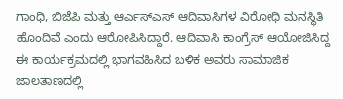ಗಾಂಧಿ, ಬಿಜೆಪಿ ಮತ್ತು ಆರ್ಎಸ್ಎಸ್ ಆದಿವಾಸಿಗಳ ವಿರೋಧಿ ಮನಸ್ಥಿತಿ ಹೊಂದಿವೆ ಎಂದು ಆರೋಪಿಸಿದ್ದಾರೆ. ಆದಿವಾಸಿ ಕಾಂಗ್ರೆಸ್ ಆಯೋಜಿಸಿದ್ದ ಈ ಕಾರ್ಯಕ್ರಮದಲ್ಲಿ ಭಾಗವಹಿಸಿದ ಬಳಿಕ ಅವರು ಸಾಮಾಜಿಕ ಜಾಲತಾಣದಲ್ಲಿ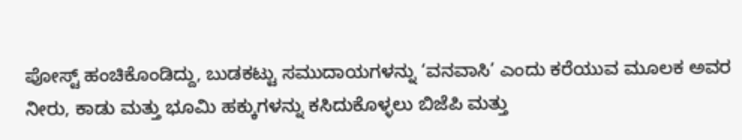ಪೋಸ್ಟ್ ಹಂಚಿಕೊಂಡಿದ್ದು, ಬುಡಕಟ್ಟು ಸಮುದಾಯಗಳನ್ನು ‘ವನವಾಸಿ’ ಎಂದು ಕರೆಯುವ ಮೂಲಕ ಅವರ ನೀರು, ಕಾಡು ಮತ್ತು ಭೂಮಿ ಹಕ್ಕುಗಳನ್ನು ಕಸಿದುಕೊಳ್ಳಲು ಬಿಜೆಪಿ ಮತ್ತು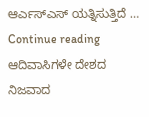ಆರ್ಎಸ್ಎಸ್ ಯತ್ನಿಸುತ್ತಿದೆ … Continue reading ಆದಿವಾಸಿಗಳೇ ದೇಶದ ನಿಜವಾದ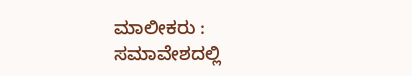ಮಾಲೀಕರು : ಸಮಾವೇಶದಲ್ಲಿ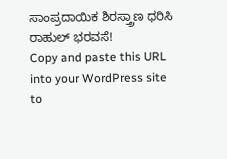ಸಾಂಪ್ರದಾಯಿಕ ಶಿರಸ್ತ್ರಾಣ ಧರಿಸಿ ರಾಹುಲ್ ಭರವಸೆ!
Copy and paste this URL into your WordPress site to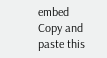embed
Copy and paste this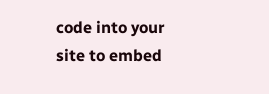code into your site to embed